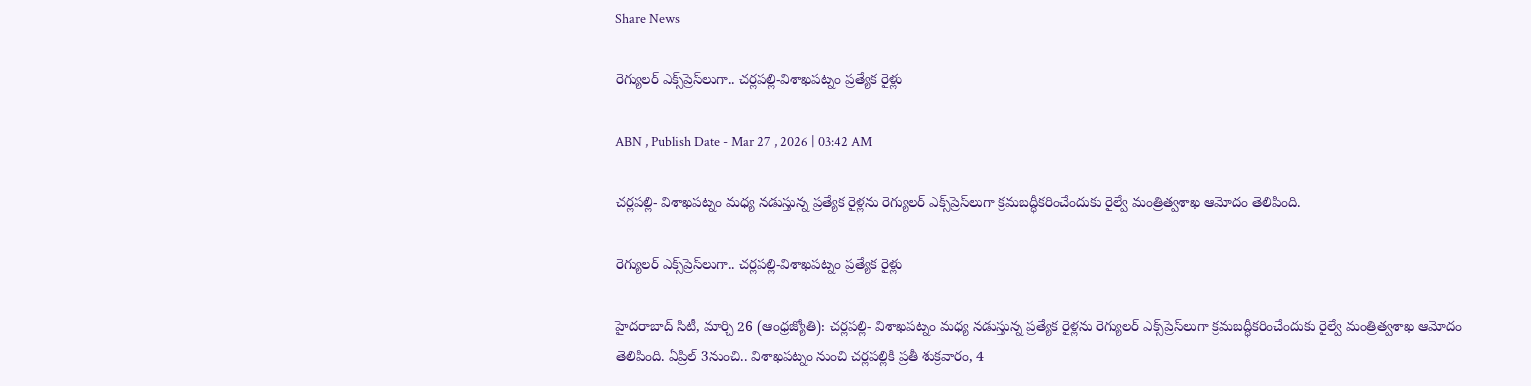Share News

రెగ్యులర్‌ ఎక్స్‌ప్రెస్‌లుగా.. చర్లపల్లి-విశాఖపట్నం ప్రత్యేక రైళ్లు

ABN , Publish Date - Mar 27 , 2026 | 03:42 AM

చర్లపల్లి- విశాఖపట్నం మధ్య నడుస్తున్న ప్రత్యేక రైళ్లను రెగ్యులర్‌ ఎక్స్‌ప్రెస్‌లుగా క్రమబద్ధీకరించేందుకు రైల్వే మంత్రిత్వశాఖ ఆమోదం తెలిపింది.

రెగ్యులర్‌ ఎక్స్‌ప్రెస్‌లుగా.. చర్లపల్లి-విశాఖపట్నం ప్రత్యేక రైళ్లు

హైదరాబాద్‌ సిటీ, మార్చి 26 (ఆంధ్రజ్యోతి): చర్లపల్లి- విశాఖపట్నం మధ్య నడుస్తున్న ప్రత్యేక రైళ్లను రెగ్యులర్‌ ఎక్స్‌ప్రెస్‌లుగా క్రమబద్ధీకరించేందుకు రైల్వే మంత్రిత్వశాఖ ఆమోదం తెలిపింది. ఏప్రిల్‌ 3నుంచి.. విశాఖపట్నం నుంచి చర్లపల్లికి ప్రతీ శుక్రవారం, 4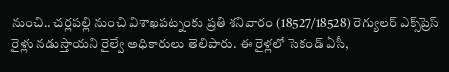నుంచి.. చర్లపల్లి నుంచి విశాఖపట్నంకు ప్రతి శనివారం (18527/18528) రెగ్యులర్‌ ఎక్స్‌ప్రెస్‌ రైళ్లు నడుస్తాయని రైల్వే అధికారులు తెలిపారు. ఈ రైళ్లలో సెకండ్‌ ఏసీ,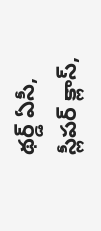థర్డ్‌ ఏసీ, స్లీపర్‌ క్లాస్‌,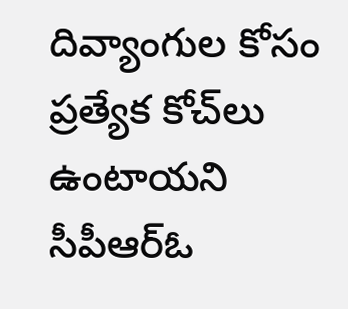దివ్యాంగుల కోసం ప్రత్యేక కోచ్‌లు ఉంటాయని సీపీఆర్‌ఓ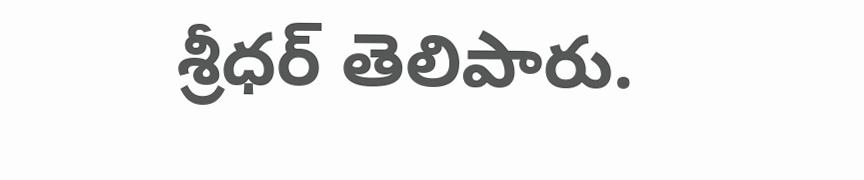శ్రీధర్‌ తెలిపారు.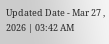Updated Date - Mar 27 , 2026 | 03:42 AM